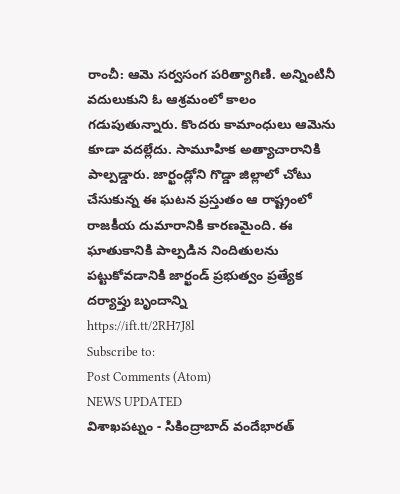రాంచీ: ఆమె సర్వసంగ పరిత్యాగిణి. అన్నింటినీ వదులుకుని ఓ ఆశ్రమంలో కాలం గడుపుతున్నారు. కొందరు కామాంధులు ఆమెను కూడా వదల్లేదు. సామూహిక అత్యాచారానికి పాల్పడ్డారు. జార్ఖండ్లోని గొడ్డా జిల్లాలో చోటు చేసుకున్న ఈ ఘటన ప్రస్తుతం ఆ రాష్ట్రంలో రాజకీయ దుమారానికి కారణమైంది. ఈ ఘాతుకానికి పాల్పడిన నిందితులను పట్టుకోవడానికి జార్ఖండ్ ప్రభుత్వం ప్రత్యేక దర్యాప్తు బృందాన్ని
https://ift.tt/2RH7J8l
Subscribe to:
Post Comments (Atom)
NEWS UPDATED
విశాఖపట్నం - సికింద్రాబాద్ వందేభారత్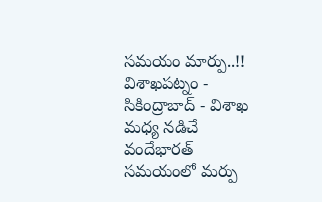సమయం మార్పు..!!
విశాఖపట్నం - సికింద్రాబాద్ - విశాఖ మధ్య నడిచే వందేభారత్ సమయంలో మర్పు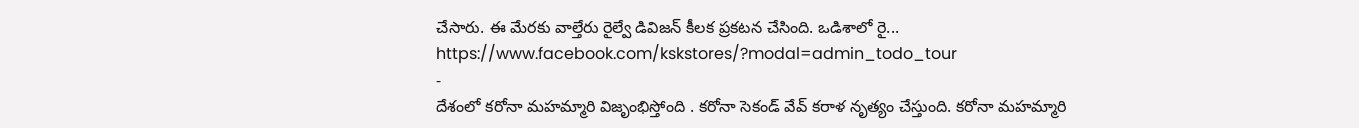చేసారు. ఈ మేరకు వాల్తేరు రైల్వే డివిజన్ కీలక ప్రకటన చేసింది. ఒడిశాలో రై...
https://www.facebook.com/kskstores/?modal=admin_todo_tour
-
దేశంలో కరోనా మహమ్మారి విజృంభిస్తోంది . కరోనా సెకండ్ వేవ్ కరాళ నృత్యం చేస్తుంది. కరోనా మహమ్మారి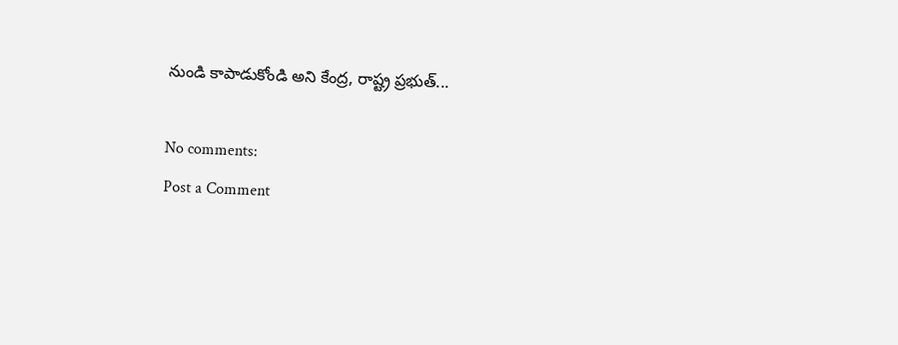నుండి కాపాడుకోండి అని కేంద్ర, రాష్ట్ర ప్రభుత్...

No comments:
Post a Comment